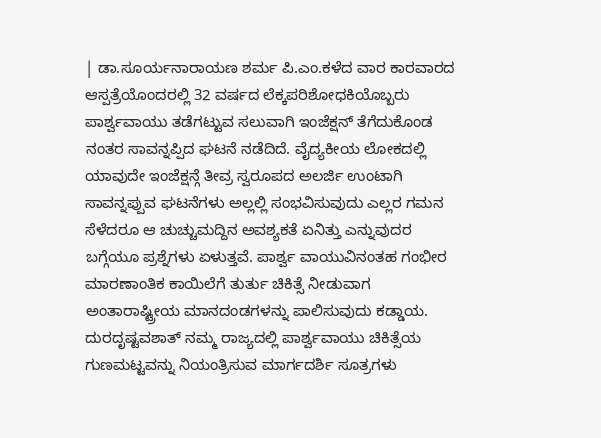| ಡಾ.ಸೂರ್ಯನಾರಾಯಣ ಶರ್ಮ ಪಿ.ಎಂ.ಕಳೆದ ವಾರ ಕಾರವಾರದ ಆಸ್ಪತ್ರೆಯೊಂದರಲ್ಲಿ 32 ವರ್ಷದ ಲೆಕ್ಕಪರಿಶೋಧಕಿಯೊಬ್ಬರು ಪಾರ್ಶ್ವವಾಯು ತಡೆಗಟ್ಟುವ ಸಲುವಾಗಿ ಇಂಜೆಕ್ಷನ್ ತೆಗೆದುಕೊಂಡ ನಂತರ ಸಾವನ್ನಪ್ಪಿದ ಘಟನೆ ನಡೆದಿದೆ. ವೈದ್ಯಕೀಯ ಲೋಕದಲ್ಲಿ ಯಾವುದೇ ಇಂಜೆಕ್ಷನ್ಗೆ ತೀವ್ರ ಸ್ವರೂಪದ ಅಲರ್ಜಿ ಉಂಟಾಗಿ ಸಾವನ್ನಪ್ಪುವ ಘಟನೆಗಳು ಅಲ್ಲಲ್ಲಿ ಸಂಭವಿಸುವುದು ಎಲ್ಲರ ಗಮನ ಸೆಳೆದರೂ ಆ ಚುಚ್ಚುಮದ್ದಿನ ಅವಶ್ಯಕತೆ ಏನಿತ್ತು ಎನ್ನುವುದರ ಬಗ್ಗೆಯೂ ಪ್ರಶ್ನೆಗಳು ಏಳುತ್ತವೆ. ಪಾರ್ಶ್ವ ವಾಯುವಿನಂತಹ ಗಂಭೀರ ಮಾರಣಾಂತಿಕ ಕಾಯಿಲೆಗೆ ತುರ್ತು ಚಿಕಿತ್ಸೆ ನೀಡುವಾಗ ಅಂತಾರಾಷ್ಟ್ರೀಯ ಮಾನದಂಡಗಳನ್ನು ಪಾಲಿಸುವುದು ಕಡ್ಡಾಯ. ದುರದೃಷ್ಟವಶಾತ್ ನಮ್ಮ ರಾಜ್ಯದಲ್ಲಿ ಪಾರ್ಶ್ವವಾಯು ಚಿಕಿತ್ಸೆಯ ಗುಣಮಟ್ಟವನ್ನು ನಿಯಂತ್ರಿಸುವ ಮಾರ್ಗದರ್ಶಿ ಸೂತ್ರಗಳು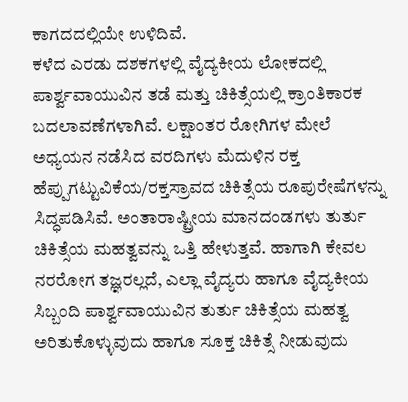ಕಾಗದದಲ್ಲಿಯೇ ಉಳಿದಿವೆ.
ಕಳೆದ ಎರಡು ದಶಕಗಳಲ್ಲಿ ವೈದ್ಯಕೀಯ ಲೋಕದಲ್ಲಿ ಪಾರ್ಶ್ವವಾಯುವಿನ ತಡೆ ಮತ್ತು ಚಿಕಿತ್ಸೆಯಲ್ಲಿ ಕ್ರಾಂತಿಕಾರಕ ಬದಲಾವಣೆಗಳಾಗಿವೆ. ಲಕ್ಷಾಂತರ ರೋಗಿಗಳ ಮೇಲೆ ಅಧ್ಯಯನ ನಡೆಸಿದ ವರದಿಗಳು ಮೆದುಳಿನ ರಕ್ತ ಹೆಪ್ಪುಗಟ್ಟುವಿಕೆಯ/ರಕ್ತಸ್ರಾವದ ಚಿಕಿತ್ಸೆಯ ರೂಪುರೇಷೆಗಳನ್ನು ಸಿದ್ಧಪಡಿಸಿವೆ. ಅಂತಾರಾಷ್ಟ್ರೀಯ ಮಾನದಂಡಗಳು ತುರ್ತು ಚಿಕಿತ್ಸೆಯ ಮಹತ್ವವನ್ನು ಒತ್ತಿ ಹೇಳುತ್ತವೆ. ಹಾಗಾಗಿ ಕೇವಲ ನರರೋಗ ತಜ್ಞರಲ್ಲದೆ, ಎಲ್ಲಾ ವೈದ್ಯರು ಹಾಗೂ ವೈದ್ಯಕೀಯ ಸಿಬ್ಬಂದಿ ಪಾರ್ಶ್ವವಾಯುವಿನ ತುರ್ತು ಚಿಕಿತ್ಸೆಯ ಮಹತ್ವ ಅರಿತುಕೊಳ್ಳುವುದು ಹಾಗೂ ಸೂಕ್ತ ಚಿಕಿತ್ಸೆ ನೀಡುವುದು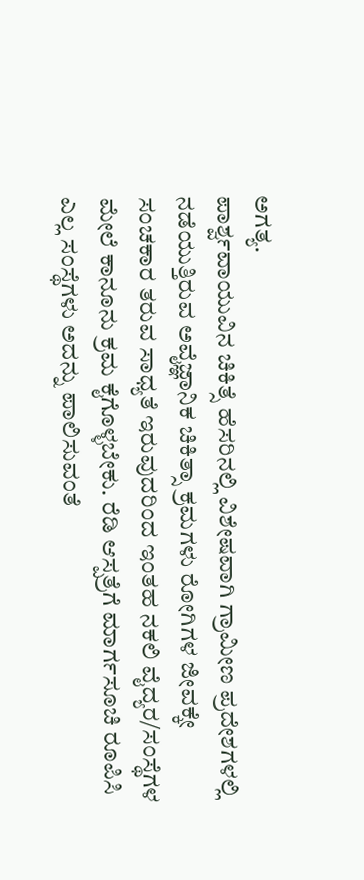ಅಗತ್ಯ.
ಪಾರ್ಶ್ವವಾಯುವಿನ ಚಿಕಿತ್ಸೆ ಹೆಸರಿನಲ್ಲಿ ವಿಶೇಷವಾಗಿ ಗ್ರಾಮೀಣ ಪ್ರದೇಶಗಳಲ್ಲಿ ನಡೆಯುತ್ತಿರುವ ಅವೈಜ್ಞಾನಿಕ ಚಿಕಿತ್ಸಾ ಕ್ರಮಗಳು ರೋಗಿಗಳ ಜೀವಕ್ಕೇ ಸಂಚಕಾರ ತರುವ ಸಾಧ್ಯತೆ ಇರುವುದರಿಂದ ಇಂತಹ ನಕಲಿ ವೈದ್ಯರ/ಸಂಸ್ಥೆಗಳ ಮೇಲೆ ಕಾನೂನು ಕ್ರಮ ಕೈಗೊಳ್ಳಬೇಕು. ರೆಡಿ ಆಸ್ಪತ್ರೆಗೆ ಮಾರ್ಗಸೂಚಿ ರೂಪಿಸಿ ಎಲ್ಲ ಸಂಸ್ಥೆಗಳು ಅದನ್ನು ಪಾಲಿಸುವಂತೆ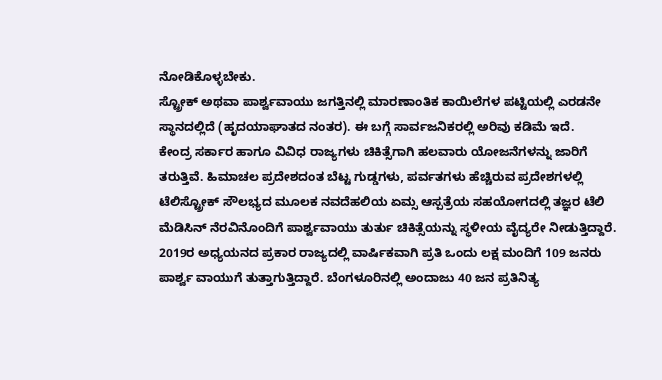ನೋಡಿಕೊಳ್ಳಬೇಕು.
ಸ್ಟ್ರೋಕ್ ಅಥವಾ ಪಾರ್ಶ್ವವಾಯು ಜಗತ್ತಿನಲ್ಲಿ ಮಾರಣಾಂತಿಕ ಕಾಯಿಲೆಗಳ ಪಟ್ಟಿಯಲ್ಲಿ ಎರಡನೇ ಸ್ಥಾನದಲ್ಲಿದೆ (ಹೃದಯಾಘಾತದ ನಂತರ). ಈ ಬಗ್ಗೆ ಸಾರ್ವಜನಿಕರಲ್ಲಿ ಅರಿವು ಕಡಿಮೆ ಇದೆ.
ಕೇಂದ್ರ ಸರ್ಕಾರ ಹಾಗೂ ವಿವಿಧ ರಾಜ್ಯಗಳು ಚಿಕಿತ್ಸೆಗಾಗಿ ಹಲವಾರು ಯೋಜನೆಗಳನ್ನು ಜಾರಿಗೆ ತರುತ್ತಿವೆ. ಹಿಮಾಚಲ ಪ್ರದೇಶದಂತ ಬೆಟ್ಟ ಗುಡ್ಡಗಳು, ಪರ್ವತಗಳು ಹೆಚ್ಚಿರುವ ಪ್ರದೇಶಗಳಲ್ಲಿ ಟೆಲಿಸ್ಟ್ರೋಕ್ ಸೌಲಭ್ಯದ ಮೂಲಕ ನವದೆಹಲಿಯ ಏಮ್ಸ ಆಸ್ಪತ್ರೆಯ ಸಹಯೋಗದಲ್ಲಿ ತಜ್ಞರ ಟೆಲಿ ಮೆಡಿಸಿನ್ ನೆರವಿನೊಂದಿಗೆ ಪಾರ್ಶ್ವವಾಯು ತುರ್ತು ಚಿಕಿತ್ಸೆಯನ್ನು ಸ್ಥಳೀಯ ವೈದ್ಯರೇ ನೀಡುತ್ತಿದ್ದಾರೆ.
2019ರ ಅಧ್ಯಯನದ ಪ್ರಕಾರ ರಾಜ್ಯದಲ್ಲಿ ವಾರ್ಷಿಕವಾಗಿ ಪ್ರತಿ ಒಂದು ಲಕ್ಷ ಮಂದಿಗೆ 109 ಜನರು ಪಾರ್ಶ್ವ ವಾಯುಗೆ ತುತ್ತಾಗುತ್ತಿದ್ದಾರೆ. ಬೆಂಗಳೂರಿನಲ್ಲಿ ಅಂದಾಜು 40 ಜನ ಪ್ರತಿನಿತ್ಯ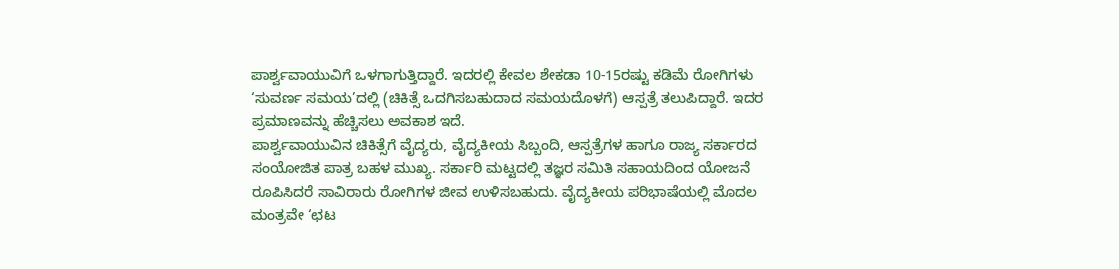ಪಾರ್ಶ್ವವಾಯುವಿಗೆ ಒಳಗಾಗುತ್ತಿದ್ದಾರೆ. ಇದರಲ್ಲಿ ಕೇವಲ ಶೇಕಡಾ 10-15ರಷ್ಟು ಕಡಿಮೆ ರೋಗಿಗಳು ‘ಸುವರ್ಣ ಸಮಯ’ದಲ್ಲಿ (ಚಿಕಿತ್ಸೆ ಒದಗಿಸಬಹುದಾದ ಸಮಯದೊಳಗೆ) ಆಸ್ಪತ್ರೆ ತಲುಪಿದ್ದಾರೆ. ಇದರ ಪ್ರಮಾಣವನ್ನು ಹೆಚ್ಚಿಸಲು ಅವಕಾಶ ಇದೆ.
ಪಾರ್ಶ್ವವಾಯುವಿನ ಚಿಕಿತ್ಸೆಗೆ ವೈದ್ಯರು, ವೈದ್ಯಕೀಯ ಸಿಬ್ಬಂದಿ, ಆಸ್ಪತ್ರೆಗಳ ಹಾಗೂ ರಾಜ್ಯ ಸರ್ಕಾರದ ಸಂಯೋಜಿತ ಪಾತ್ರ ಬಹಳ ಮುಖ್ಯ. ಸರ್ಕಾರಿ ಮಟ್ಟದಲ್ಲಿ ತಜ್ಞರ ಸಮಿತಿ ಸಹಾಯದಿಂದ ಯೋಜನೆ ರೂಪಿಸಿದರೆ ಸಾವಿರಾರು ರೋಗಿಗಳ ಜೀವ ಉಳಿಸಬಹುದು. ವೈದ್ಯಕೀಯ ಪರಿಭಾಷೆಯಲ್ಲಿ ಮೊದಲ ಮಂತ್ರವೇ ‘ಛಟ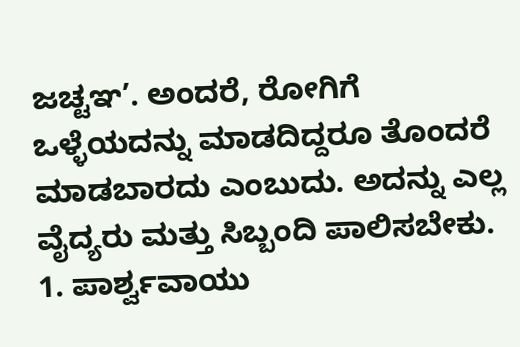ಜಚ್ಟಞ’. ಅಂದರೆ, ರೋಗಿಗೆ ಒಳ್ಳೆಯದನ್ನು ಮಾಡದಿದ್ದರೂ ತೊಂದರೆ ಮಾಡಬಾರದು ಎಂಬುದು. ಅದನ್ನು ಎಲ್ಲ ವೈದ್ಯರು ಮತ್ತು ಸಿಬ್ಬಂದಿ ಪಾಲಿಸಬೇಕು.
1. ಪಾರ್ಶ್ವವಾಯು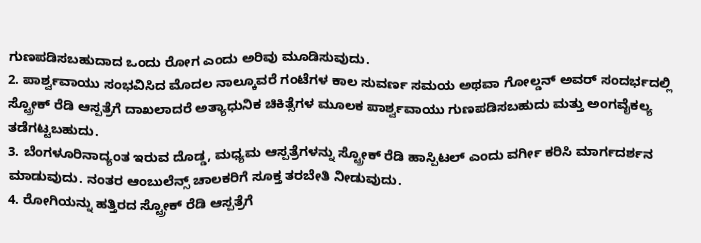ಗುಣಪಡಿಸಬಹುದಾದ ಒಂದು ರೋಗ ಎಂದು ಅರಿವು ಮೂಡಿಸುವುದು.
2. ಪಾರ್ಶ್ವವಾಯು ಸಂಭವಿಸಿದ ಮೊದಲ ನಾಲ್ಕೂವರೆ ಗಂಟೆಗಳ ಕಾಲ ಸುವರ್ಣ ಸಮಯ ಅಥವಾ ಗೋಲ್ಡನ್ ಅವರ್ ಸಂದರ್ಭದಲ್ಲಿ ಸ್ಟ್ರೋಕ್ ರೆಡಿ ಆಸ್ಪತ್ರೆಗೆ ದಾಖಲಾದರೆ ಅತ್ಯಾಧುನಿಕ ಚಿಕಿತ್ಸೆಗಳ ಮೂಲಕ ಪಾರ್ಶ್ವವಾಯು ಗುಣಪಡಿಸಬಹುದು ಮತ್ತು ಅಂಗವೈಕಲ್ಯ ತಡೆಗಟ್ಟಬಹುದು.
3. ಬೆಂಗಳೂರಿನಾದ್ಯಂತ ಇರುವ ದೊಡ್ಡ, ಮಧ್ಯಮ ಆಸ್ಪತ್ರೆಗಳನ್ನು ಸ್ಟ್ರೋಕ್ ರೆಡಿ ಹಾಸ್ಪಿಟಲ್ ಎಂದು ವರ್ಗೀ ಕರಿಸಿ ಮಾರ್ಗದರ್ಶನ ಮಾಡುವುದು. ನಂತರ ಆಂಬುಲೆನ್ಸ್ ಚಾಲಕರಿಗೆ ಸೂಕ್ತ ತರಬೇತಿ ನೀಡುವುದು.
4. ರೋಗಿಯನ್ನು ಹತ್ತಿರದ ಸ್ಟ್ರೋಕ್ ರೆಡಿ ಆಸ್ಪತ್ರೆಗೆ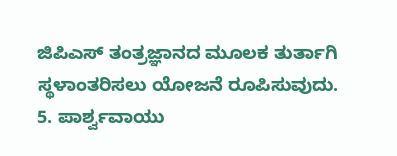ಜಿಪಿಎಸ್ ತಂತ್ರಜ್ಞಾನದ ಮೂಲಕ ತುರ್ತಾಗಿ ಸ್ಥಳಾಂತರಿಸಲು ಯೋಜನೆ ರೂಪಿಸುವುದು.
5. ಪಾರ್ಶ್ವವಾಯು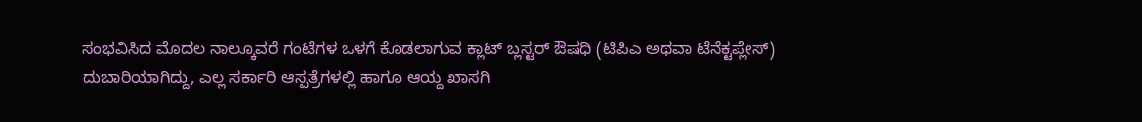ಸಂಭವಿಸಿದ ಮೊದಲ ನಾಲ್ಕೂವರೆ ಗಂಟೆಗಳ ಒಳಗೆ ಕೊಡಲಾಗುವ ಕ್ಲಾಟ್ ಬ್ಲಸ್ಟರ್ ಔಷಧಿ (ಟಿಪಿಎ ಅಥವಾ ಟೆನೆಕ್ಟಪ್ಲೇಸ್) ದುಬಾರಿಯಾಗಿದ್ದು, ಎಲ್ಲ ಸರ್ಕಾರಿ ಆಸ್ಪತ್ರೆಗಳಲ್ಲಿ ಹಾಗೂ ಆಯ್ದ ಖಾಸಗಿ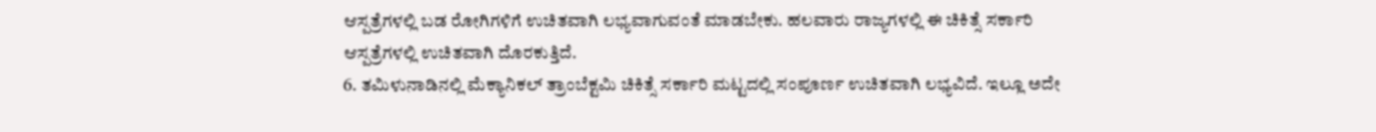ಆಸ್ಪತ್ರೆಗಳಲ್ಲಿ ಬಡ ರೋಗಿಗಳಿಗೆ ಉಚಿತವಾಗಿ ಲಭ್ಯವಾಗುವಂತೆ ಮಾಡಬೇಕು. ಹಲವಾರು ರಾಜ್ಯಗಳಲ್ಲಿ ಈ ಚಿಕಿತ್ಸೆ ಸರ್ಕಾರಿ ಆಸ್ಪತ್ರೆಗಳಲ್ಲಿ ಉಚಿತವಾಗಿ ದೊರಕುತ್ತಿದೆ.
6. ತಮಿಳುನಾಡಿನಲ್ಲಿ ಮೆಕ್ಯಾನಿಕಲ್ ತ್ರಾಂಬೆಕ್ಟಮಿ ಚಿಕಿತ್ಸೆ ಸರ್ಕಾರಿ ಮಟ್ಟದಲ್ಲಿ ಸಂಪೂರ್ಣ ಉಚಿತವಾಗಿ ಲಭ್ಯವಿದೆ. ಇಲ್ಲೂ ಅದೇ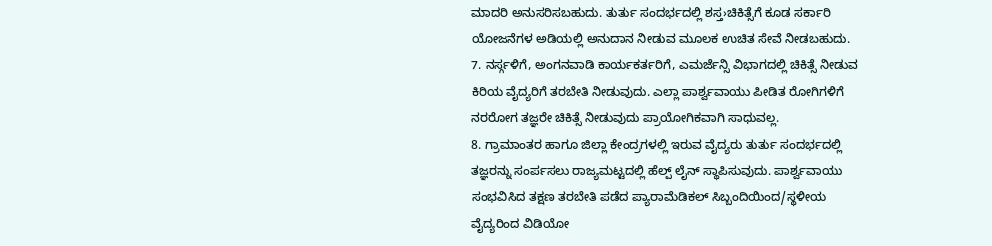ಮಾದರಿ ಅನುಸರಿಸಬಹುದು. ತುರ್ತು ಸಂದರ್ಭದಲ್ಲಿ ಶಸ್ತ›ಚಿಕಿತ್ಸೆಗೆ ಕೂಡ ಸರ್ಕಾರಿ ಯೋಜನೆಗಳ ಅಡಿಯಲ್ಲಿ ಅನುದಾನ ನೀಡುವ ಮೂಲಕ ಉಚಿತ ಸೇವೆ ನೀಡಬಹುದು.
7. ನರ್ಸ್ಗಳಿಗೆ, ಅಂಗನವಾಡಿ ಕಾರ್ಯಕರ್ತರಿಗೆ, ಎಮರ್ಜೆನ್ಸಿ ವಿಭಾಗದಲ್ಲಿ ಚಿಕಿತ್ಸೆ ನೀಡುವ ಕಿರಿಯ ವೈದ್ಯರಿಗೆ ತರಬೇತಿ ನೀಡುವುದು. ಎಲ್ಲಾ ಪಾರ್ಶ್ವವಾಯು ಪೀಡಿತ ರೋಗಿಗಳಿಗೆ ನರರೋಗ ತಜ್ಞರೇ ಚಿಕಿತ್ಸೆ ನೀಡುವುದು ಪ್ರಾಯೋಗಿಕವಾಗಿ ಸಾಧುವಲ್ಲ.
8. ಗ್ರಾಮಾಂತರ ಹಾಗೂ ಜಿಲ್ಲಾ ಕೇಂದ್ರಗಳಲ್ಲಿ ಇರುವ ವೈದ್ಯರು ತುರ್ತು ಸಂದರ್ಭದಲ್ಲಿ ತಜ್ಞರನ್ನು ಸಂರ್ಪಸಲು ರಾಜ್ಯಮಟ್ಟದಲ್ಲಿ ಹೆಲ್ಪ್ ಲೈನ್ ಸ್ಥಾಪಿಸುವುದು. ಪಾರ್ಶ್ವವಾಯು ಸಂಭವಿಸಿದ ತಕ್ಷಣ ತರಬೇತಿ ಪಡೆದ ಪ್ಯಾರಾಮೆಡಿಕಲ್ ಸಿಬ್ಬಂದಿಯಿಂದ/ಸ್ಥಳೀಯ ವೈದ್ಯರಿಂದ ವಿಡಿಯೋ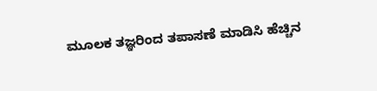ಮೂಲಕ ತಜ್ಞರಿಂದ ತಪಾಸಣೆ ಮಾಡಿಸಿ ಹೆಚ್ಚಿನ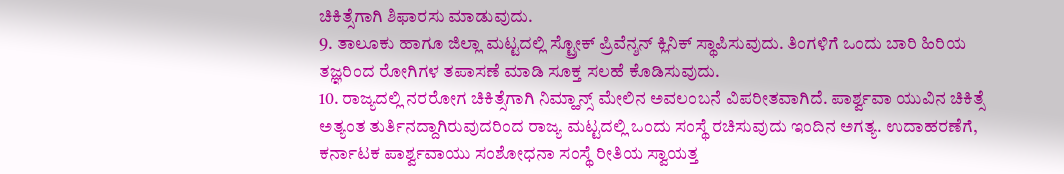ಚಿಕಿತ್ಸೆಗಾಗಿ ಶಿಫಾರಸು ಮಾಡುವುದು.
9. ತಾಲೂಕು ಹಾಗೂ ಜಿಲ್ಲಾ ಮಟ್ಟದಲ್ಲಿ ಸ್ಟ್ರೋಕ್ ಪ್ರಿವೆನ್ಶನ್ ಕ್ಲಿನಿಕ್ ಸ್ಥಾಪಿಸುವುದು. ತಿಂಗಳಿಗೆ ಒಂದು ಬಾರಿ ಹಿರಿಯ ತಜ್ಞರಿಂದ ರೋಗಿಗಳ ತಪಾಸಣೆ ಮಾಡಿ ಸೂಕ್ತ ಸಲಹೆ ಕೊಡಿಸುವುದು.
10. ರಾಜ್ಯದಲ್ಲಿ ನರರೋಗ ಚಿಕಿತ್ಸೆಗಾಗಿ ನಿಮ್ಹಾನ್ಸ್ ಮೇಲಿನ ಅವಲಂಬನೆ ವಿಪರೀತವಾಗಿದೆ. ಪಾರ್ಶ್ವವಾ ಯುವಿನ ಚಿಕಿತ್ಸೆ ಅತ್ಯಂತ ತುರ್ತಿನದ್ದಾಗಿರುವುದರಿಂದ ರಾಜ್ಯ ಮಟ್ಟದಲ್ಲಿ ಒಂದು ಸಂಸ್ಥೆ ರಚಿಸುವುದು ಇಂದಿನ ಅಗತ್ಯ. ಉದಾಹರಣೆಗೆ, ಕರ್ನಾಟಕ ಪಾರ್ಶ್ವವಾಯು ಸಂಶೋಧನಾ ಸಂಸ್ಥೆ ರೀತಿಯ ಸ್ವಾಯತ್ತ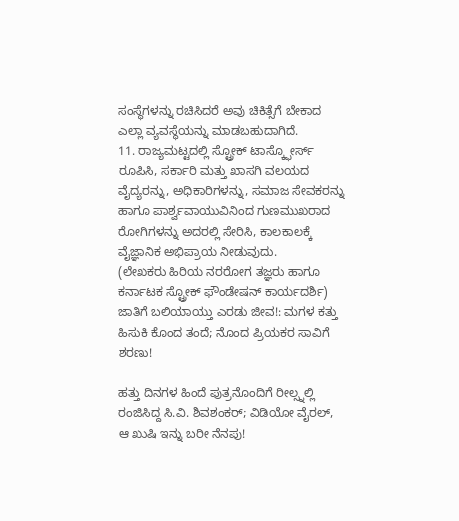ಸಂಸ್ಥೆಗಳನ್ನು ರಚಿಸಿದರೆ ಅವು ಚಿಕಿತ್ಸೆಗೆ ಬೇಕಾದ ಎಲ್ಲಾ ವ್ಯವಸ್ಥೆಯನ್ನು ಮಾಡಬಹುದಾಗಿದೆ.
11. ರಾಜ್ಯಮಟ್ಟದಲ್ಲಿ ಸ್ಟ್ರೋಕ್ ಟಾಸ್ಕ್ಫೋರ್ಸ್ ರೂಪಿಸಿ, ಸರ್ಕಾರಿ ಮತ್ತು ಖಾಸಗಿ ವಲಯದ ವೈದ್ಯರನ್ನು, ಅಧಿಕಾರಿಗಳನ್ನು, ಸಮಾಜ ಸೇವಕರನ್ನು ಹಾಗೂ ಪಾರ್ಶ್ವವಾಯುವಿನಿಂದ ಗುಣಮುಖರಾದ ರೋಗಿಗಳನ್ನು ಅದರಲ್ಲಿ ಸೇರಿಸಿ, ಕಾಲಕಾಲಕ್ಕೆ ವೈಜ್ಞಾನಿಕ ಅಭಿಪ್ರಾಯ ನೀಡುವುದು.
(ಲೇಖಕರು ಹಿರಿಯ ನರರೋಗ ತಜ್ಞರು ಹಾಗೂ ಕರ್ನಾಟಕ ಸ್ಟ್ರೋಕ್ ಫೌಂಡೇಷನ್ ಕಾರ್ಯದರ್ಶಿ)
ಜಾತಿಗೆ ಬಲಿಯಾಯ್ತು ಎರಡು ಜೀವ!: ಮಗಳ ಕತ್ತು ಹಿಸುಕಿ ಕೊಂದ ತಂದೆ; ನೊಂದ ಪ್ರಿಯಕರ ಸಾವಿಗೆ ಶರಣು!

ಹತ್ತು ದಿನಗಳ ಹಿಂದೆ ಪುತ್ರನೊಂದಿಗೆ ರೀಲ್ಸ್ನಲ್ಲಿ ರಂಜಿಸಿದ್ದ ಸಿ.ವಿ. ಶಿವಶಂಕರ್; ವಿಡಿಯೋ ವೈರಲ್, ಆ ಖುಷಿ ಇನ್ನು ಬರೀ ನೆನಪು!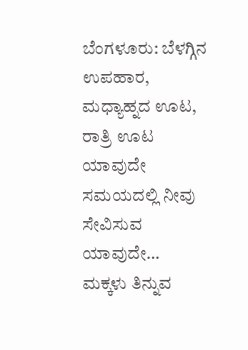ಬೆಂಗಳೂರು: ಬೆಳಗ್ಗಿನ ಉಪಹಾರ, ಮಧ್ಯಾಹ್ನದ ಊಟ, ರಾತ್ರಿ ಊಟ ಯಾವುದೇ ಸಮಯದಲ್ಲಿ ನೀವು ಸೇವಿಸುವ ಯಾವುದೇ…
ಮಕ್ಕಳು ತಿನ್ನುವ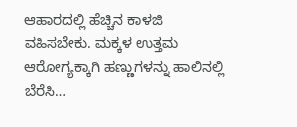ಆಹಾರದಲ್ಲಿ ಹೆಚ್ಚಿನ ಕಾಳಜಿ ವಹಿಸಬೇಕು. ಮಕ್ಕಳ ಉತ್ತಮ ಆರೋಗ್ಯಕ್ಕಾಗಿ ಹಣ್ಣುಗಳನ್ನು ಹಾಲಿನಲ್ಲಿ ಬೆರೆಸಿ…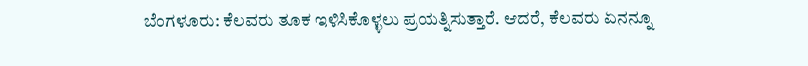ಬೆಂಗಳೂರು: ಕೆಲವರು ತೂಕ ಇಳಿಸಿಕೊಳ್ಳಲು ಪ್ರಯತ್ನಿಸುತ್ತಾರೆ. ಆದರೆ, ಕೆಲವರು ಏನನ್ನೂ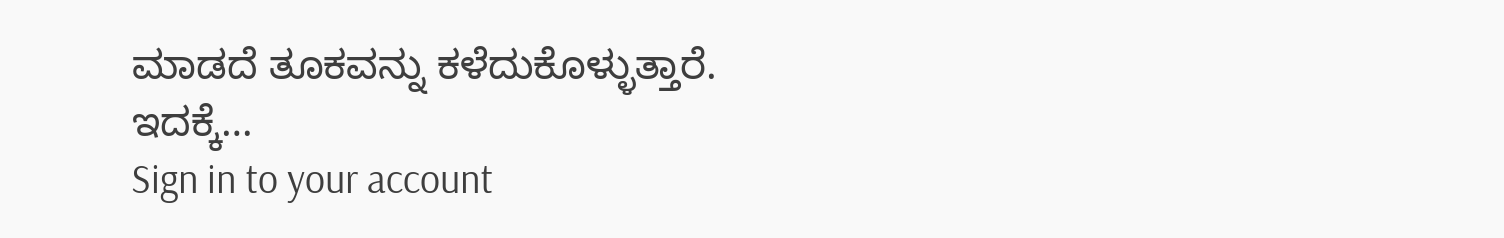ಮಾಡದೆ ತೂಕವನ್ನು ಕಳೆದುಕೊಳ್ಳುತ್ತಾರೆ. ಇದಕ್ಕೆ…
Sign in to your account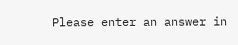Please enter an answer in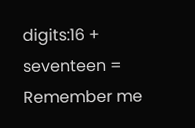digits:16 + seventeen =
Remember me